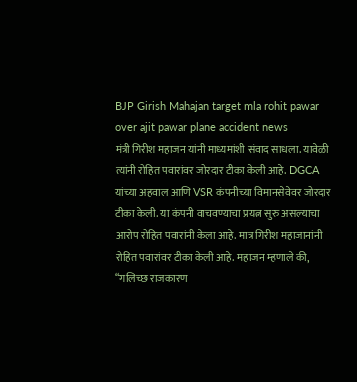BJP Girish Mahajan target mla rohit pawar over ajit pawar plane accident news
मंत्री गिरीश महाजन यांनी माध्यमांशी संवाद साधला. यावेळी त्यांनी रोहित पवारांवर जोरदार टीका केली आहे. DGCA यांच्या अहवाल आणि VSR कंपनीच्या विमानसेवेवर जोरदार टीका केली. या कंपनी वाचवण्याचा प्रयत्न सुरु असल्याचा आरोप रोहित पवारांनी केला आहे. मात्र गिरीश महाजानांनी रोहित पवारांवर टीका केली आहे. महाजन म्हणाले की, “गलिच्छ राजकारण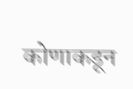कोणाकडून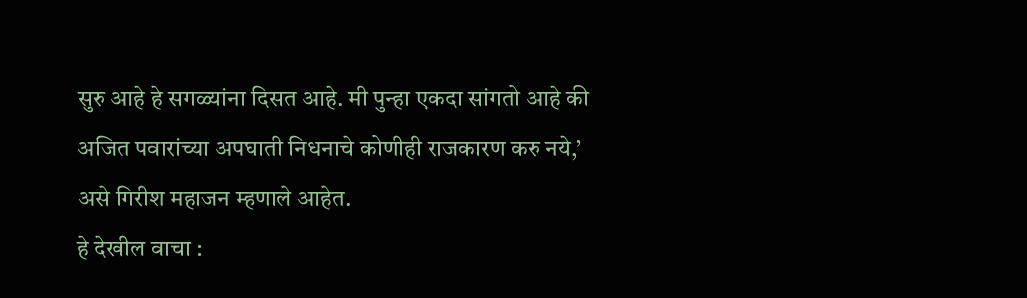सुरु आहे हे सगळ्यांना दिसत आहे. मी पुन्हा एकदा सांगतो आहे की अजित पवारांच्या अपघाती निधनाचे कोणीही राजकारण करु नये,’ असे गिरीश महाजन म्हणाले आहेत.
हे देखील वाचा :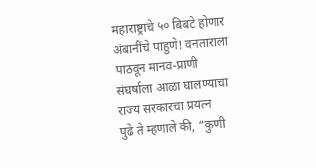महाराष्ट्राचे ५० बिबटे होणार अंबानींचे पाहुणे! वनताराला पाठवून मानव-प्राणी संघर्षाला आळा घालण्याचा राज्य सरकारचा प्रयत्न
पुढे ते म्हणाले की, “कुणी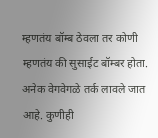म्हणतंय बॉम्ब ठेवला तर कोणी म्हणतंय की सुसाईट बॉम्बर होता. अनेक वेगवेगळे तर्क लावले जात आहे. कुणीही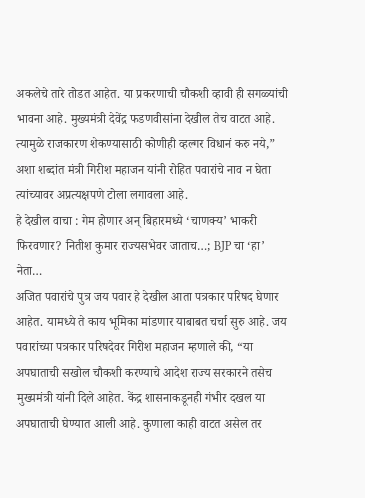अकलेचे तारे तोडत आहेत. या प्रकरणाची चौकशी व्हावी ही सगळ्यांची भावना आहे. मुख्यमंत्री देवेंद्र फडणवीसांना देखील तेच वाटत आहे. त्यामुळे राजकारण शेकण्यासाठी कोणीही व्हल्गर विधानं करु नये,” अशा शब्दांत मंत्री गिरीश महाजन यांनी रोहित पवारांचे नाव न घेता त्यांच्यावर अप्रत्यक्षपणे टोला लगावला आहे.
हे देखील वाचा : गेम होणार अन् बिहारमध्ये ‘चाणक्य’ भाकरी फिरवणार? नितीश कुमार राज्यसभेवर जाताच…; BJP चा ‘हा’ नेता…
अजित पवारांचे पुत्र जय पवार हे देखील आता पत्रकार परिषद घेणार आहेत. यामध्ये ते काय भूमिका मांडणार याबाबत चर्चा सुरु आहे. जय पवारांच्या पत्रकार परिषदेवर गिरीश महाजन म्हणाले की, “या अपघाताची सखोल चौकशी करण्याचे आदेश राज्य सरकारने तसेच मुख्यमंत्री यांनी दिले आहेत. केंद्र शासनाकडूनही गंभीर दखल या अपघाताची घेण्यात आली आहे. कुणाला काही वाटत असेल तर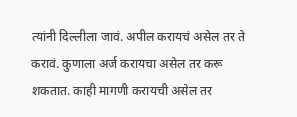त्यांनी दिल्लीला जावं. अपील करायचं असेल तर ते करावं. कुणाला अर्ज करायचा असेल तर करू शकतात. काही मागणी करायची असेल तर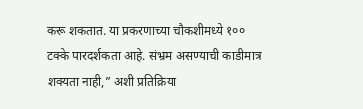करू शकतात. या प्रकरणाच्या चौकशीमध्ये १०० टक्के पारदर्शकता आहे. संभ्रम असण्याची काडीमात्र शक्यता नाही,” अशी प्रतिक्रिया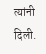त्यांनी दिली.